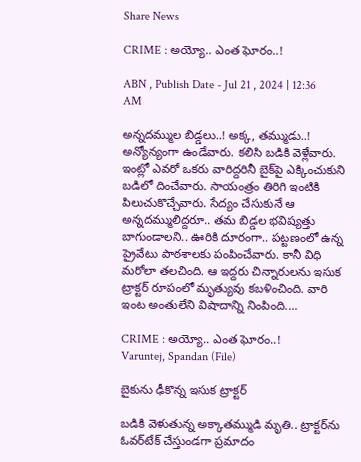Share News

CRIME : అయ్యో.. ఎంత ఘోరం..!

ABN , Publish Date - Jul 21 , 2024 | 12:36 AM

అన్నదమ్ముల బిడ్డలు..! అక్క, తమ్ముడు..! అన్యోన్యంగా ఉండేవారు. కలిసి బడికి వెళ్లేవారు. ఇంట్లో ఎవరో ఒకరు వారిద్దరినీ బైక్‌పై ఎక్కించుకుని బడిలో దించేవారు. సాయంత్రం తిరిగి ఇంటికి పిలుచుకొచ్చేవారు. సేద్యం చేసుకునే ఆ అన్నదమ్ములిద్దరూ.. తమ బిడ్డల భవిష్యత్తు బాగుండాలని.. ఊరికి దూరంగా.. పట్టణంలో ఉన్న ప్రైవేటు పాఠశాలకు పంపించేవారు. కానీ విధి మరోలా తలచింది. ఆ ఇద్దరు చిన్నారులను ఇసుక ట్రాక్టర్‌ రూపంలో మృత్యువు కబళించింది. వారి ఇంట అంతులేని విషాదాన్ని నింపింది....

CRIME : అయ్యో.. ఎంత ఘోరం..!
Varuntej, Spandan (File)

బైకును ఢీకొన్న ఇసుక ట్రాక్టర్‌

బడికి వెళుతున్న అక్కాతమ్ముడి మృతి.. ట్రాక్టర్‌ను ఓవర్‌టేక్‌ చేస్తుండగా ప్రమాదం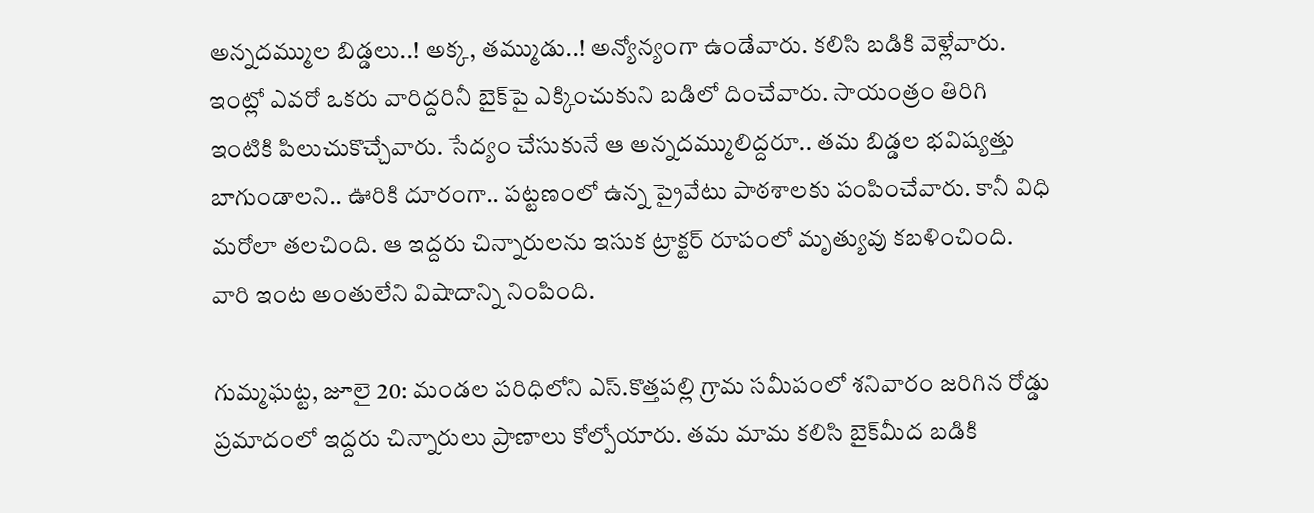అన్నదమ్ముల బిడ్డలు..! అక్క, తమ్ముడు..! అన్యోన్యంగా ఉండేవారు. కలిసి బడికి వెళ్లేవారు. ఇంట్లో ఎవరో ఒకరు వారిద్దరినీ బైక్‌పై ఎక్కించుకుని బడిలో దించేవారు. సాయంత్రం తిరిగి ఇంటికి పిలుచుకొచ్చేవారు. సేద్యం చేసుకునే ఆ అన్నదమ్ములిద్దరూ.. తమ బిడ్డల భవిష్యత్తు బాగుండాలని.. ఊరికి దూరంగా.. పట్టణంలో ఉన్న ప్రైవేటు పాఠశాలకు పంపించేవారు. కానీ విధి మరోలా తలచింది. ఆ ఇద్దరు చిన్నారులను ఇసుక ట్రాక్టర్‌ రూపంలో మృత్యువు కబళించింది. వారి ఇంట అంతులేని విషాదాన్ని నింపింది.

గుమ్మఘట్ట, జూలై 20: మండల పరిధిలోని ఎస్‌.కొత్తపల్లి గ్రామ సమీపంలో శనివారం జరిగిన రోడ్డు ప్రమాదంలో ఇద్దరు చిన్నారులు ప్రాణాలు కోల్పోయారు. తమ మామ కలిసి బైక్‌మీద బడికి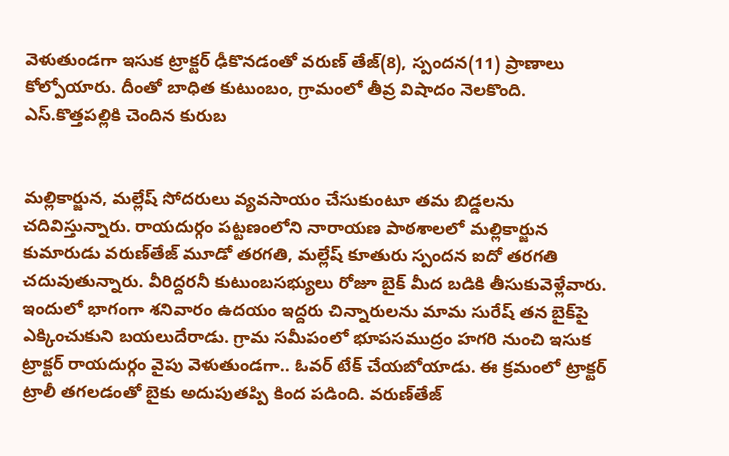వెళుతుండగా ఇసుక ట్రాక్టర్‌ ఢీకొనడంతో వరుణ్‌ తేజ్‌(8), స్పందన(11) ప్రాణాలు కోల్పోయారు. దీంతో బాధిత కుటుంబం, గ్రామంలో తీవ్ర విషాదం నెలకొంది. ఎస్‌.కొత్తపల్లికి చెందిన కురుబ


మల్లికార్జున, మల్లేష్‌ సోదరులు వ్యవసాయం చేసుకుంటూ తమ బిడ్డలను చదివిస్తున్నారు. రాయదుర్గం పట్టణంలోని నారాయణ పాఠశాలలో మల్లికార్జున కుమారుడు వరుణ్‌తేజ్‌ మూడో తరగతి, మల్లేష్‌ కూతురు స్పందన ఐదో తరగతి చదువుతున్నారు. వీరిద్దరనీ కుటుంబసభ్యులు రోజూ బైక్‌ మీద బడికి తీసుకువెళ్లేవారు. ఇందులో భాగంగా శనివారం ఉదయం ఇద్దరు చిన్నారులను మామ సురేష్‌ తన బైక్‌పై ఎక్కించుకుని బయలుదేరాడు. గ్రామ సమీపంలో భూపసముద్రం హగరి నుంచి ఇసుక ట్రాక్టర్‌ రాయదుర్గం వైపు వెళుతుండగా.. ఓవర్‌ టేక్‌ చేయబోయాడు. ఈ క్రమంలో ట్రాక్టర్‌ ట్రాలీ తగలడంతో బైకు అదుపుతప్పి కింద పడింది. వరుణ్‌తేజ్‌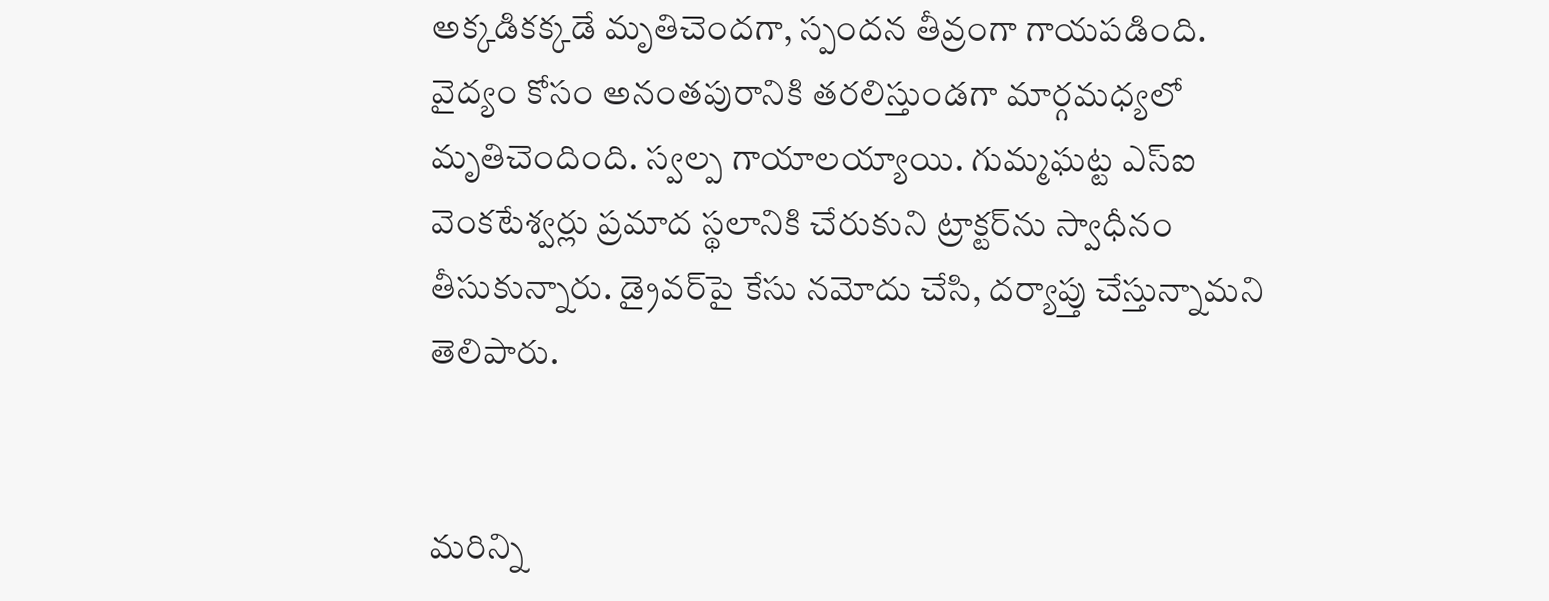అక్కడికక్కడే మృతిచెందగా, స్పందన తీవ్రంగా గాయపడింది. వైద్యం కోసం అనంతపురానికి తరలిస్తుండగా మార్గమధ్యలో మృతిచెందింది. స్వల్ప గాయాలయ్యాయి. గుమ్మఘట్ట ఎస్‌ఐ వెంకటేశ్వర్లు ప్రమాద స్థలానికి చేరుకుని ట్రాక్టర్‌ను స్వాధీనం తీసుకున్నారు. డ్రైవర్‌పై కేసు నమోదు చేసి, దర్యాప్తు చేస్తున్నామని తెలిపారు.


మరిన్ని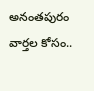అనంతపురం వార్తల కోసం..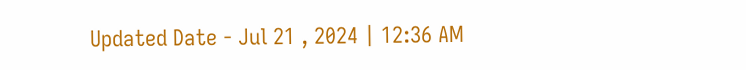Updated Date - Jul 21 , 2024 | 12:36 AM